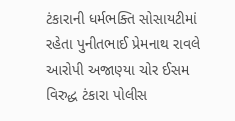ટંકારાની ધર્મભક્તિ સોસાયટીમાં રહેતા પુનીતભાઈ પ્રેમનાથ રાવલે આરોપી અજાણ્યા ચોર ઈસમ વિરુદ્ધ ટંકારા પોલીસ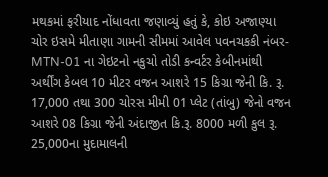મથકમાં ફરીયાદ નોંધાવતા જણાવ્યું હતું કે, કોઇ અજાણ્યા ચોર ઇસમે મીતાણા ગામની સીમમાં આવેલ પવનચકકી નંબર-MTN-01 ના ગેઇટનો નકુચો તોડી કન્વર્ટર કેબીનમાંથી અર્થીંગ કેબલ 10 મીટર વજન આશરે 15 કિગ્રા જેની કિ. રૂ. 17,000 તથા 300 ચોરસ મીમી 01 પ્લેટ (તાંબુ) જેનો વજન આશરે 08 કિગ્રા જેની અંદાજીત કિ.રૂ. 8000 મળી કુલ રૂ. 25,000ના મુદામાલની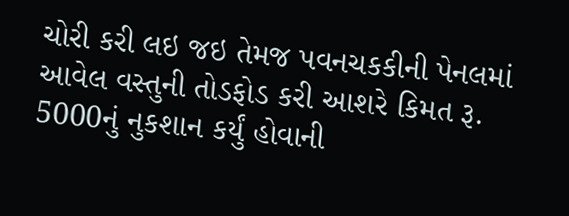ચોરી કરી લઇ જઇ તેમજ પવનચકકીની પેનલમાં આવેલ વસ્તુની તોડફોડ કરી આશરે કિમત રૂ. 5000નું નુકશાન કર્યું હોવાની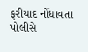ફરીયાદ નોંધાવતા પોલીસે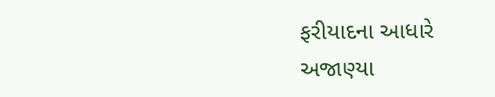ફરીયાદના આધારે અજાણ્યા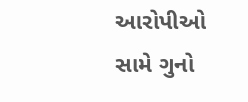આરોપીઓ સામે ગુનો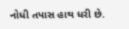નોધી તપાસ હાથ ધરી છે.